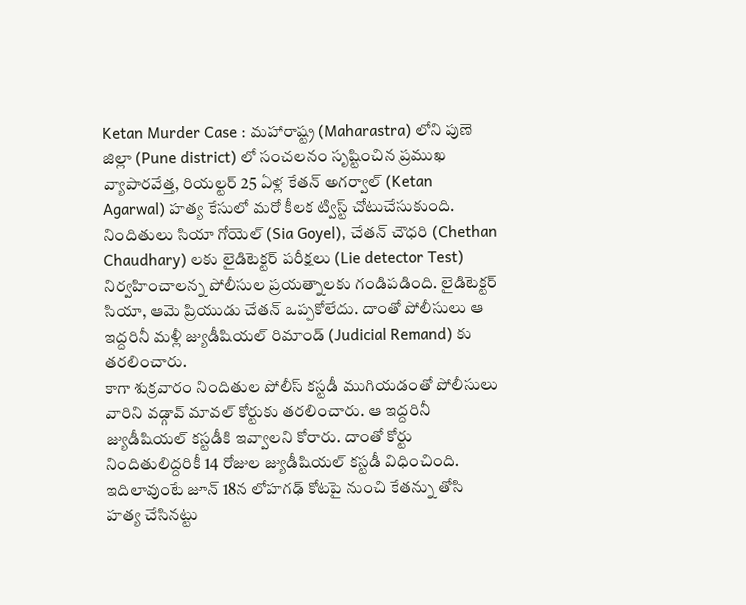Ketan Murder Case : మహారాష్ట్ర (Maharastra) లోని పుణె జిల్లా (Pune district) లో సంచలనం సృష్టించిన ప్రముఖ వ్యాపారవేత్త, రియల్టర్ 25 ఏళ్ల కేతన్ అగర్వాల్ (Ketan Agarwal) హత్య కేసులో మరో కీలక ట్విస్ట్ చోటుచేసుకుంది. నిందితులు సియా గోయెల్ (Sia Goyel), చేతన్ చౌధరి (Chethan Chaudhary) లకు లైడిటెక్టర్ పరీక్షలు (Lie detector Test) నిర్వహించాలన్న పోలీసుల ప్రయత్నాలకు గండిపడింది. లైడిటెక్టర్ సియా, ఆమె ప్రియుడు చేతన్ ఒప్పకోలేదు. దాంతో పోలీసులు ఆ ఇద్దరినీ మళ్లీ జ్యుడీషియల్ రిమాండ్ (Judicial Remand) కు తరలించారు.
కాగా శుక్రవారం నిందితుల పోలీస్ కస్టడీ ముగియడంతో పోలీసులు వారిని వడ్గావ్ మావల్ కోర్టుకు తరలించారు. ఆ ఇద్దరినీ జ్యుడీషియల్ కస్టడీకి ఇవ్వాలని కోరారు. దాంతో కోర్టు నిందితులిద్దరికీ 14 రోజుల జ్యుడీషియల్ కస్టడీ విధించింది. ఇదిలావుంటే జూన్ 18న లోహగఢ్ కోటపై నుంచి కేతన్ను తోసి హత్య చేసినట్టు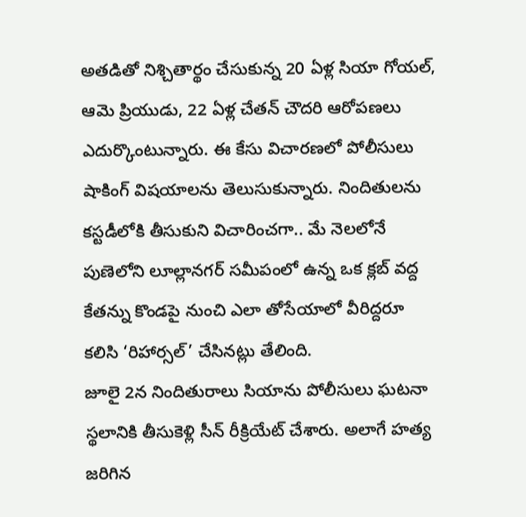అతడితో నిశ్చితార్థం చేసుకున్న 20 ఏళ్ల సియా గోయల్, ఆమె ప్రియుడు, 22 ఏళ్ల చేతన్ చౌదరి ఆరోపణలు ఎదుర్కొంటున్నారు. ఈ కేసు విచారణలో పోలీసులు షాకింగ్ విషయాలను తెలుసుకున్నారు. నిందితులను కస్టడీలోకి తీసుకుని విచారించగా.. మే నెలలోనే పుణెలోని లూల్లానగర్ సమీపంలో ఉన్న ఒక క్లబ్ వద్ద కేతన్ను కొండపై నుంచి ఎలా తోసేయాలో వీరిద్దరూ కలిసి ‘రిహార్సల్’ చేసినట్లు తేలింది.
జూలై 2న నిందితురాలు సియాను పోలీసులు ఘటనా స్థలానికి తీసుకెళ్లి సీన్ రీక్రియేట్ చేశారు. అలాగే హత్య జరిగిన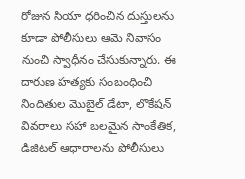రోజున సియా ధరించిన దుస్తులను కూడా పోలీసులు ఆమె నివాసం నుంచి స్వాధీనం చేసుకున్నారు. ఈ దారుణ హత్యకు సంబంధించి నిందితుల మొబైల్ డేటా, లొకేషన్ వివరాలు సహా బలమైన సాంకేతిక, డిజిటల్ ఆధారాలను పోలీసులు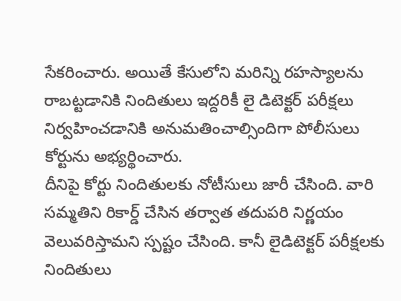సేకరించారు. అయితే కేసులోని మరిన్ని రహస్యాలను రాబట్టడానికి నిందితులు ఇద్దరికీ లై డిటెక్టర్ పరీక్షలు నిర్వహించడానికి అనుమతించాల్సిందిగా పోలీసులు కోర్టును అభ్యర్థించారు.
దీనిపై కోర్టు నిందితులకు నోటీసులు జారీ చేసింది. వారి సమ్మతిని రికార్డ్ చేసిన తర్వాత తదుపరి నిర్ణయం వెలువరిస్తామని స్పష్టం చేసింది. కానీ లైడిటెక్టర్ పరీక్షలకు నిందితులు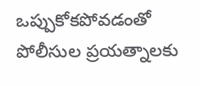ఒప్పుకోకపోవడంతో పోలీసుల ప్రయత్నాలకు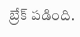బ్రేక్ పడింది.